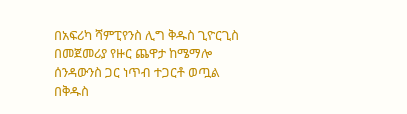በአፍሪካ ሻምፒየንስ ሊግ ቅዱስ ጊዮርጊስ በመጀመሪያ የዙር ጨዋታ ከሜማሎ ሰንዳውንስ ጋር ነጥብ ተጋርቶ ወጧል
በቅዱስ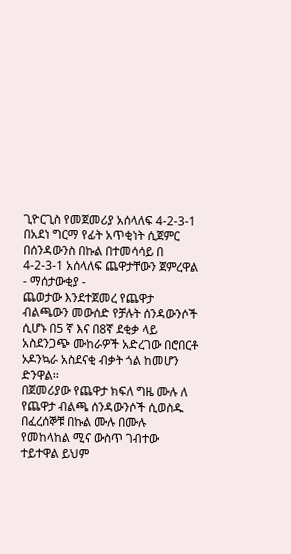ጊዮርጊስ የመጀመሪያ አሰላለፍ 4-2-3-1 በአደነ ግርማ የፊት አጥቂነት ሲጀምር
በሰንዳውንስ በኩል በተመሳሳይ በ 4-2-3-1 አሰላለፍ ጨዋታቸውን ጀምረዋል
- ማሰታውቂያ -
ጨወታው እንደተጀመረ የጨዋታ ብልጫውን መውሰድ የቻሉት ሰንዳውንሶች ሲሆኑ በ5 ኛ እና በ8ኛ ደቂቃ ላይ አስደንጋጭ ሙከራዎች አድረገው በሮበርቶ ኦዶንኳራ አስደናቂ ብቃት ጎል ከመሆን ድንዋል፡፡
በጀመሪያው የጨዋታ ክፍለ ግዜ ሙሉ ለ የጨዋታ ብልጫ ሰንዳውንሶች ሲወስዱ በፈረሰኞቹ በኩል ሙሉ በሙሉ የመከላከል ሚና ውስጥ ገብተው ተይተዋል ይህም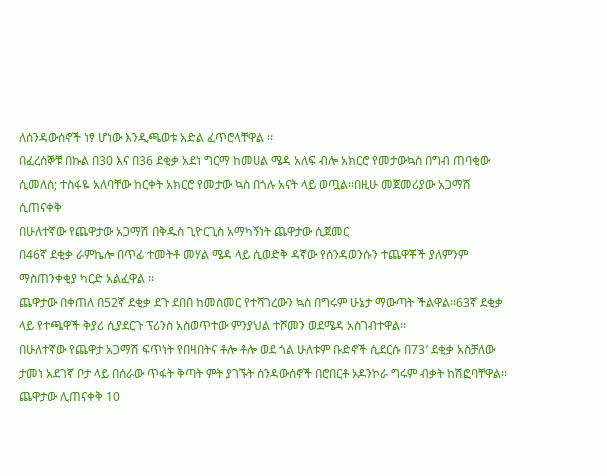ለሰንዳውሰኖች ነፃ ሆነው እንዲጫወቱ አድል ፈጥሮላቸዋል ፡፡
በፈረሰኞቹ በኩል በ30 እና በ36 ደቂቃ አደነ ግርማ ከመሀል ሜዳ አለፍ ብሎ አክርሮ የመታውኳስ በግብ ጠባቂው ሲመለስ; ተስፋዬ አለባቸው ከርቀት አክርሮ የመታው ኳስ በጎሉ አናት ላይ ወጧል፡፡በዚሁ መጀመሪያው አጋማሽ ሲጠናቀቅ
በሁለተኛው የጨዋታው አጋማሽ በቅዱስ ጊዮርጊስ አማካኝነት ጨዋታው ሲጀመር
በ46ኛ ደቂቃ ራምኬሎ በጥፊ ተመትቶ መሃል ሜዳ ላይ ሲወድቅ ዳኛው የሰንዳወንሱን ተጨዋቾች ያለምንም ማስጠንቀቂያ ካርድ አልፈዋል ፡፡
ጨዋታው በቀጠለ በ52ኛ ደቂቃ ደጉ ደበበ ከመስመር የተሻገረውን ኳስ በግሩም ሁኔታ ማውጣት ችልዋል፡፡63ኛ ደቂቃ ላይ የተጫዋች ቅያሪ ሲያደርጉ ፕሪንስ አስወጥተው ምንያህል ተሾመን ወደሜዳ አስገብተዋል፡፡
በሁለተኛው የጨዋታ አጋማሽ ፍጥነት የበዛበትና ቶሎ ቶሎ ወደ ጎል ሁለቱም ቡድኖች ሲደርሱ በ73′ ደቂቃ አስቻለው ታመነ አደገኛ ቦታ ላይ በሰራው ጥፋት ቅጣት ምት ያገኙት ሰንዳውሰኖች በሮበርቶ ኦዶንኮራ ግሩም ብቃት ከሽፎባቸዋል፡፡
ጨዋታው ሊጠናቀቅ 10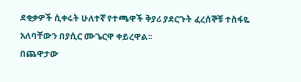ደቂቃዎች ሲቀሩት ሁለተኛ የተጫዋች ቅያሪ ያደርጉት ፈረሰኞቹ ተስፋዬ አለባቸውን በያሲር ሙጌርዋ ቀይረዋል፡፡
በጨዋታው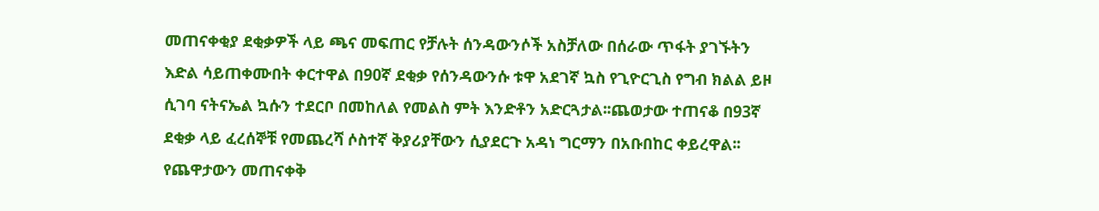መጠናቀቂያ ደቂቃዎች ላይ ጫና መፍጠር የቻሉት ሰንዳውንሶች አስቻለው በሰራው ጥፋት ያገኙትን እድል ሳይጠቀሙበት ቀርተዋል በ90ኛ ደቂቃ የሰንዳውንሱ ቱዋ አደገኛ ኳስ የጊዮርጊስ የግብ ክልል ይዞ ሲገባ ናትናኤል ኳሱን ተደርቦ በመከለል የመልስ ምት እንድቶን አድርጓታል፡፡ጨወታው ተጠናቆ በ93ኛ ደቂቃ ላይ ፈረሰኞቹ የመጨረሻ ሶስተኛ ቅያሪያቸውን ሲያደርጉ አዳነ ግርማን በአቡበከር ቀይረዋል፡፡ የጨዋታውን መጠናቀቅ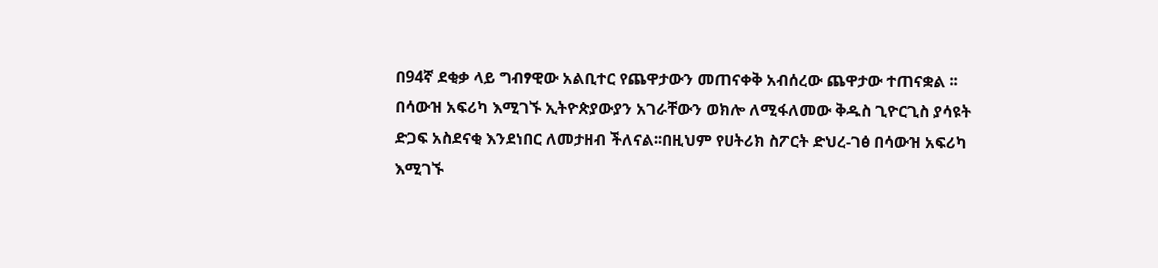በ94ኛ ደቂቃ ላይ ግብፃዊው አልቢተር የጨዋታውን መጠናቀቅ አብሰረው ጨዋታው ተጠናቋል ፡፡
በሳውዝ አፍሪካ እሚገኙ ኢትዮጵያውያን አገራቸውን ወክሎ ለሚፋለመው ቅዱስ ጊዮርጊስ ያሳዩት ድጋፍ አስደናቂ እንደነበር ለመታዘብ ችለናል፡፡በዚህም የሀትሪክ ስፖርት ድህረ-ገፅ በሳውዝ አፍሪካ እሚገኙ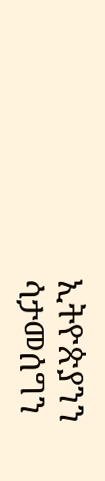ኢትዮጵያንን ሳታመሰግን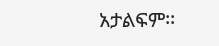አታልፍም፡፡